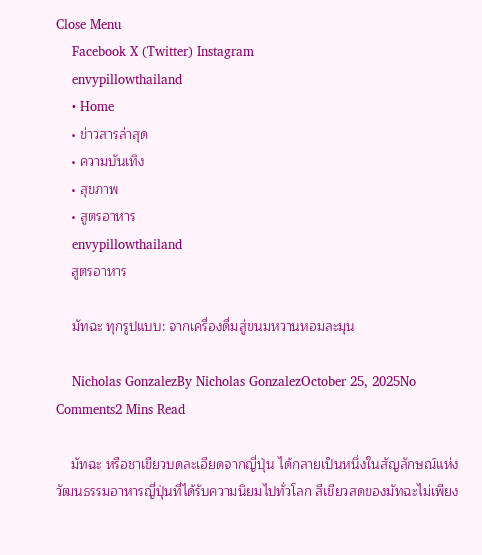Close Menu
    Facebook X (Twitter) Instagram
    envypillowthailand
    • Home
    • ข่าวสารล่าสุด
    • ความบันเทิง
    • สุขภาพ
    • สูตรอาหาร
    envypillowthailand
    สูตรอาหาร

    มัทฉะ ทุกรูปแบบ: จากเครื่องดื่มสู่ขนมหวานหอมละมุน

    Nicholas GonzalezBy Nicholas GonzalezOctober 25, 2025No Comments2 Mins Read

    มัทฉะ หรือชาเขียวบดละเอียดจากญี่ปุ่น ได้กลายเป็นหนึ่งในสัญลักษณ์แห่งวัฒนธรรมอาหารญี่ปุ่นที่ได้รับความนิยมไปทั่วโลก สีเขียวสดของมัทฉะไม่เพียง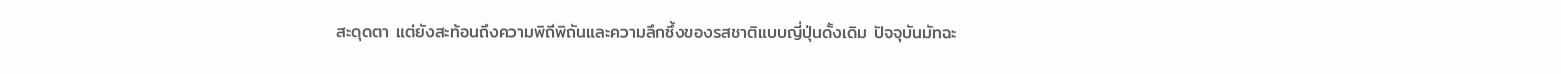สะดุดตา แต่ยังสะท้อนถึงความพิถีพิถันและความลึกซึ้งของรสชาติแบบญี่ปุ่นดั้งเดิม ปัจจุบันมัทฉะ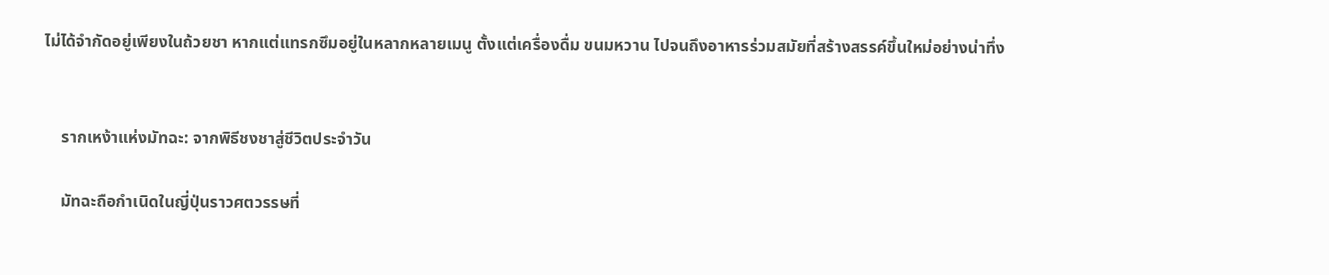ไม่ได้จำกัดอยู่เพียงในถ้วยชา หากแต่แทรกซึมอยู่ในหลากหลายเมนู ตั้งแต่เครื่องดื่ม ขนมหวาน ไปจนถึงอาหารร่วมสมัยที่สร้างสรรค์ขึ้นใหม่อย่างน่าทึ่ง


    รากเหง้าแห่งมัทฉะ: จากพิธีชงชาสู่ชีวิตประจำวัน

    มัทฉะถือกำเนิดในญี่ปุ่นราวศตวรรษที่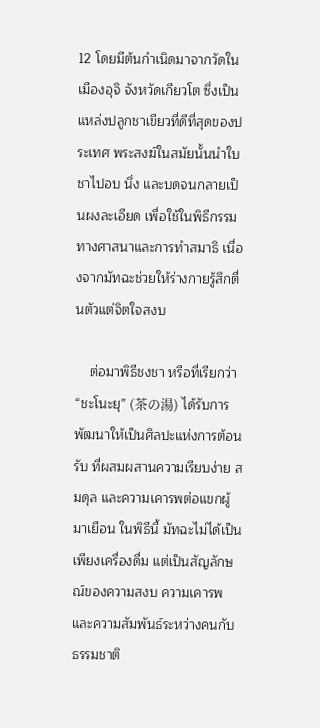12 โดยมีต้นกำเนิดมาจากวัดในเมืองอุจิ จังหวัดเกียวโต ซึ่งเป็นแหล่งปลูกชาเขียวที่ดีที่สุดของประเทศ พระสงฆ์ในสมัยนั้นนำใบชาไปอบ นึ่ง และบดจนกลายเป็นผงละเอียด เพื่อใช้ในพิธีกรรมทางศาสนาและการทำสมาธิ เนื่องจากมัทฉะช่วยให้ร่างกายรู้สึกตื่นตัวแต่จิตใจสงบ

    ต่อมาพิธีชงชา หรือที่เรียกว่า “ชะโนะยุ” (茶の湯) ได้รับการพัฒนาให้เป็นศิลปะแห่งการต้อนรับ ที่ผสมผสานความเรียบง่าย สมดุล และความเคารพต่อแขกผู้มาเยือน ในพิธีนี้ มัทฉะไม่ได้เป็นเพียงเครื่องดื่ม แต่เป็นสัญลักษณ์ของความสงบ ความเคารพ และความสัมพันธ์ระหว่างคนกับธรรมชาติ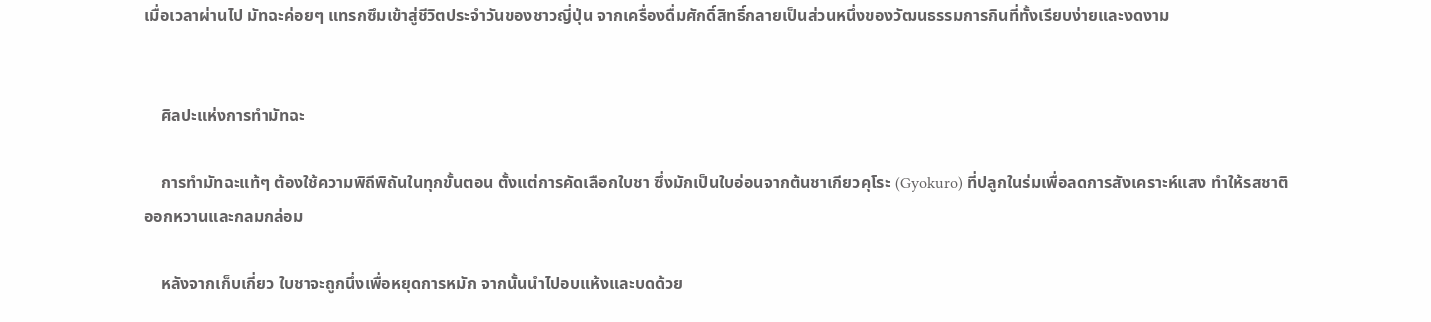เมื่อเวลาผ่านไป มัทฉะค่อยๆ แทรกซึมเข้าสู่ชีวิตประจำวันของชาวญี่ปุ่น จากเครื่องดื่มศักดิ์สิทธิ์กลายเป็นส่วนหนึ่งของวัฒนธรรมการกินที่ทั้งเรียบง่ายและงดงาม


    ศิลปะแห่งการทำมัทฉะ

    การทำมัทฉะแท้ๆ ต้องใช้ความพิถีพิถันในทุกขั้นตอน ตั้งแต่การคัดเลือกใบชา ซึ่งมักเป็นใบอ่อนจากต้นชาเกียวคุโระ (Gyokuro) ที่ปลูกในร่มเพื่อลดการสังเคราะห์แสง ทำให้รสชาติออกหวานและกลมกล่อม

    หลังจากเก็บเกี่ยว ใบชาจะถูกนึ่งเพื่อหยุดการหมัก จากนั้นนำไปอบแห้งและบดด้วย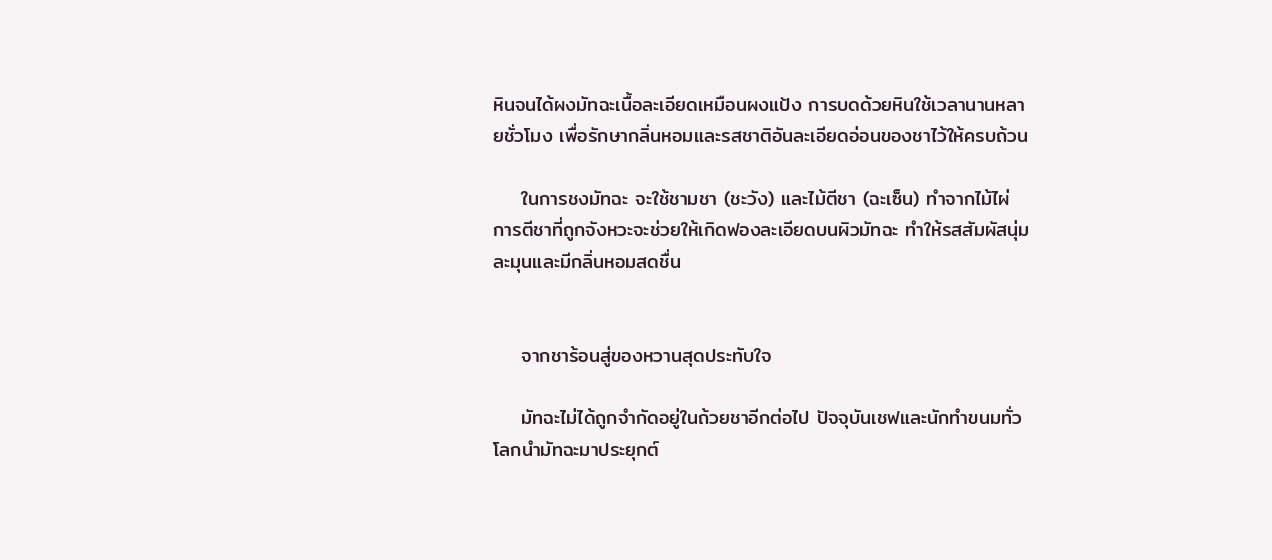หินจนได้ผงมัทฉะเนื้อละเอียดเหมือนผงแป้ง การบดด้วยหินใช้เวลานานหลายชั่วโมง เพื่อรักษากลิ่นหอมและรสชาติอันละเอียดอ่อนของชาไว้ให้ครบถ้วน

    ในการชงมัทฉะ จะใช้ชามชา (ชะวัง) และไม้ตีชา (ฉะเซ็น) ทำจากไม้ไผ่ การตีชาที่ถูกจังหวะจะช่วยให้เกิดฟองละเอียดบนผิวมัทฉะ ทำให้รสสัมผัสนุ่มละมุนและมีกลิ่นหอมสดชื่น


    จากชาร้อนสู่ของหวานสุดประทับใจ

    มัทฉะไม่ได้ถูกจำกัดอยู่ในถ้วยชาอีกต่อไป ปัจจุบันเชฟและนักทำขนมทั่วโลกนำมัทฉะมาประยุกต์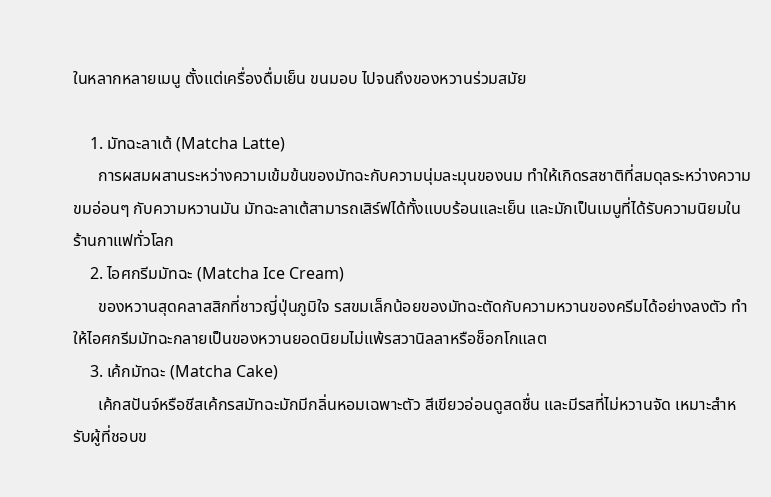ในหลากหลายเมนู ตั้งแต่เครื่องดื่มเย็น ขนมอบ ไปจนถึงของหวานร่วมสมัย

    1. มัทฉะลาเต้ (Matcha Latte)
      การผสมผสานระหว่างความเข้มข้นของมัทฉะกับความนุ่มละมุนของนม ทำให้เกิดรสชาติที่สมดุลระหว่างความขมอ่อนๆ กับความหวานมัน มัทฉะลาเต้สามารถเสิร์ฟได้ทั้งแบบร้อนและเย็น และมักเป็นเมนูที่ได้รับความนิยมในร้านกาแฟทั่วโลก
    2. ไอศกรีมมัทฉะ (Matcha Ice Cream)
      ของหวานสุดคลาสสิกที่ชาวญี่ปุ่นภูมิใจ รสขมเล็กน้อยของมัทฉะตัดกับความหวานของครีมได้อย่างลงตัว ทำให้ไอศกรีมมัทฉะกลายเป็นของหวานยอดนิยมไม่แพ้รสวานิลลาหรือช็อกโกแลต
    3. เค้กมัทฉะ (Matcha Cake)
      เค้กสปันจ์หรือชีสเค้กรสมัทฉะมักมีกลิ่นหอมเฉพาะตัว สีเขียวอ่อนดูสดชื่น และมีรสที่ไม่หวานจัด เหมาะสำหรับผู้ที่ชอบข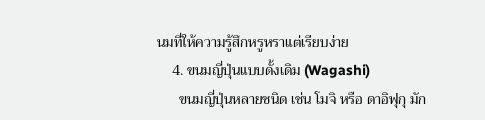นมที่ให้ความรู้สึกหรูหราแต่เรียบง่าย
    4. ขนมญี่ปุ่นแบบดั้งเดิม (Wagashi)
      ขนมญี่ปุ่นหลายชนิด เช่น โมจิ หรือ ดาอิฟุกุ มัก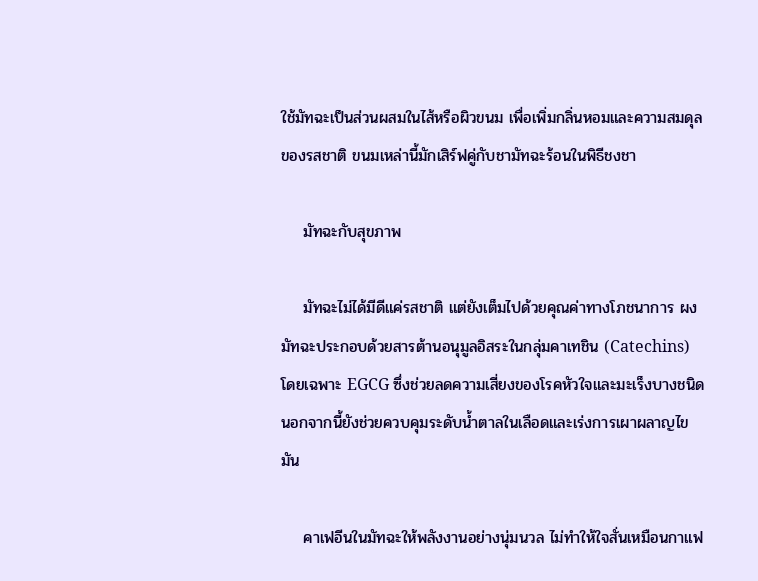ใช้มัทฉะเป็นส่วนผสมในไส้หรือผิวขนม เพื่อเพิ่มกลิ่นหอมและความสมดุลของรสชาติ ขนมเหล่านี้มักเสิร์ฟคู่กับชามัทฉะร้อนในพิธีชงชา

    มัทฉะกับสุขภาพ

    มัทฉะไม่ได้มีดีแค่รสชาติ แต่ยังเต็มไปด้วยคุณค่าทางโภชนาการ ผงมัทฉะประกอบด้วยสารต้านอนุมูลอิสระในกลุ่มคาเทชิน (Catechins) โดยเฉพาะ EGCG ซึ่งช่วยลดความเสี่ยงของโรคหัวใจและมะเร็งบางชนิด นอกจากนี้ยังช่วยควบคุมระดับน้ำตาลในเลือดและเร่งการเผาผลาญไขมัน

    คาเฟอีนในมัทฉะให้พลังงานอย่างนุ่มนวล ไม่ทำให้ใจสั่นเหมือนกาแฟ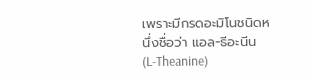เพราะมีกรดอะมิโนชนิดหนึ่งชื่อว่า แอล-ธีอะนีน (L-Theanine)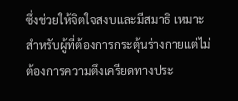ซึ่งช่วยให้จิตใจสงบและมีสมาธิ เหมาะสำหรับผู้ที่ต้องการกระตุ้นร่างกายแต่ไม่ต้องการความตึงเครียดทางประ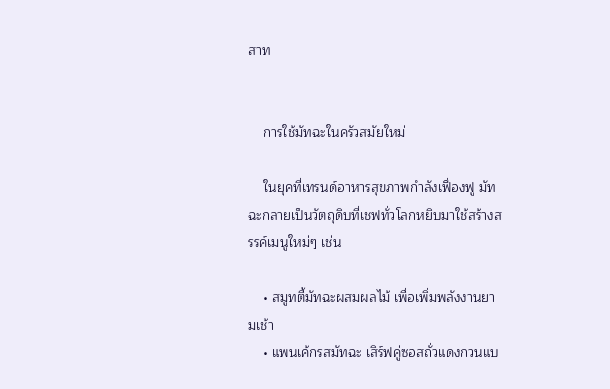สาท


    การใช้มัทฉะในครัวสมัยใหม่

    ในยุคที่เทรนด์อาหารสุขภาพกำลังเฟื่องฟู มัทฉะกลายเป็นวัตถุดิบที่เชฟทั่วโลกหยิบมาใช้สร้างสรรค์เมนูใหม่ๆ เช่น

    • สมูทตี้มัทฉะผสมผลไม้ เพื่อเพิ่มพลังงานยามเช้า
    • แพนเค้กรสมัทฉะ เสิร์ฟคู่ซอสถั่วแดงกวนแบ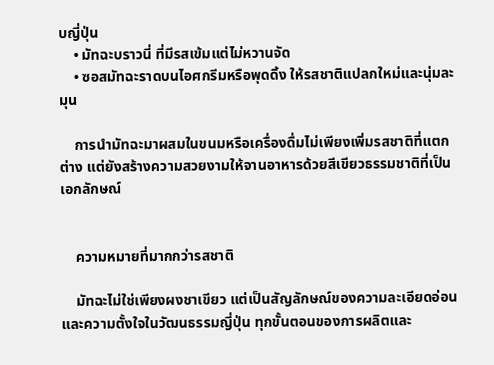บญี่ปุ่น
    • มัทฉะบราวนี่ ที่มีรสเข้มแต่ไม่หวานจัด
    • ซอสมัทฉะราดบนไอศกรีมหรือพุดดิ้ง ให้รสชาติแปลกใหม่และนุ่มละมุน

    การนำมัทฉะมาผสมในขนมหรือเครื่องดื่มไม่เพียงเพิ่มรสชาติที่แตกต่าง แต่ยังสร้างความสวยงามให้จานอาหารด้วยสีเขียวธรรมชาติที่เป็นเอกลักษณ์


    ความหมายที่มากกว่ารสชาติ

    มัทฉะไม่ใช่เพียงผงชาเขียว แต่เป็นสัญลักษณ์ของความละเอียดอ่อนและความตั้งใจในวัฒนธรรมญี่ปุ่น ทุกขั้นตอนของการผลิตและ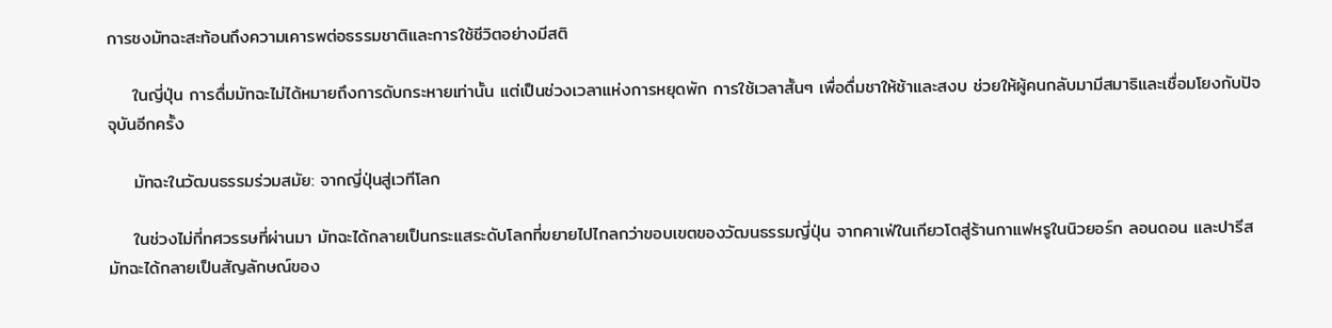การชงมัทฉะสะท้อนถึงความเคารพต่อธรรมชาติและการใช้ชีวิตอย่างมีสติ

    ในญี่ปุ่น การดื่มมัทฉะไม่ได้หมายถึงการดับกระหายเท่านั้น แต่เป็นช่วงเวลาแห่งการหยุดพัก การใช้เวลาสั้นๆ เพื่อดื่มชาให้ช้าและสงบ ช่วยให้ผู้คนกลับมามีสมาธิและเชื่อมโยงกับปัจจุบันอีกครั้ง

    มัทฉะในวัฒนธรรมร่วมสมัย: จากญี่ปุ่นสู่เวทีโลก

    ในช่วงไม่กี่ทศวรรษที่ผ่านมา มัทฉะได้กลายเป็นกระแสระดับโลกที่ขยายไปไกลกว่าขอบเขตของวัฒนธรรมญี่ปุ่น จากคาเฟ่ในเกียวโตสู่ร้านกาแฟหรูในนิวยอร์ก ลอนดอน และปารีส มัทฉะได้กลายเป็นสัญลักษณ์ของ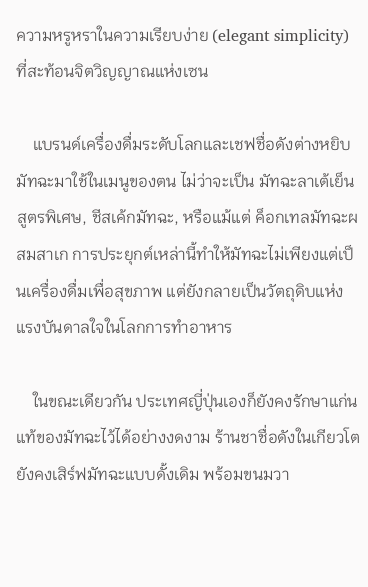ความหรูหราในความเรียบง่าย (elegant simplicity) ที่สะท้อนจิตวิญญาณแห่งเซน

    แบรนด์เครื่องดื่มระดับโลกและเชฟชื่อดังต่างหยิบมัทฉะมาใช้ในเมนูของตน ไม่ว่าจะเป็น มัทฉะลาเต้เย็นสูตรพิเศษ, ชีสเค้กมัทฉะ, หรือแม้แต่ ค็อกเทลมัทฉะผสมสาเก การประยุกต์เหล่านี้ทำให้มัทฉะไม่เพียงแต่เป็นเครื่องดื่มเพื่อสุขภาพ แต่ยังกลายเป็นวัตถุดิบแห่งแรงบันดาลใจในโลกการทำอาหาร

    ในขณะเดียวกัน ประเทศญี่ปุ่นเองก็ยังคงรักษาแก่นแท้ของมัทฉะไว้ได้อย่างงดงาม ร้านชาชื่อดังในเกียวโตยังคงเสิร์ฟมัทฉะแบบดั้งเดิม พร้อมขนมวา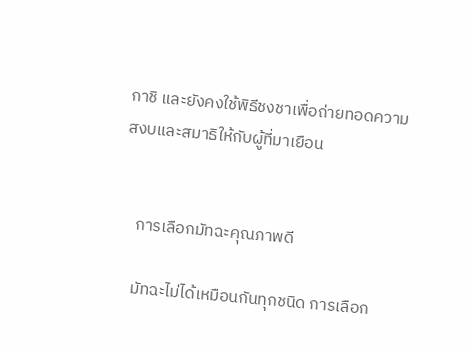กาชิ และยังคงใช้พิธีชงชาเพื่อถ่ายทอดความสงบและสมาธิให้กับผู้ที่มาเยือน


    การเลือกมัทฉะคุณภาพดี

    มัทฉะไม่ได้เหมือนกันทุกชนิด การเลือก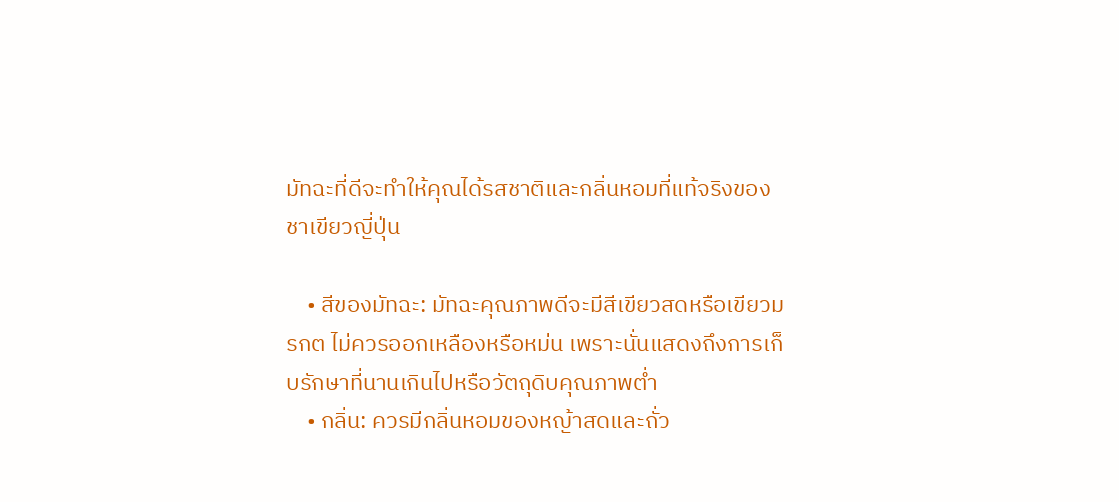มัทฉะที่ดีจะทำให้คุณได้รสชาติและกลิ่นหอมที่แท้จริงของชาเขียวญี่ปุ่น

    • สีของมัทฉะ: มัทฉะคุณภาพดีจะมีสีเขียวสดหรือเขียวมรกต ไม่ควรออกเหลืองหรือหม่น เพราะนั่นแสดงถึงการเก็บรักษาที่นานเกินไปหรือวัตถุดิบคุณภาพต่ำ
    • กลิ่น: ควรมีกลิ่นหอมของหญ้าสดและถั่ว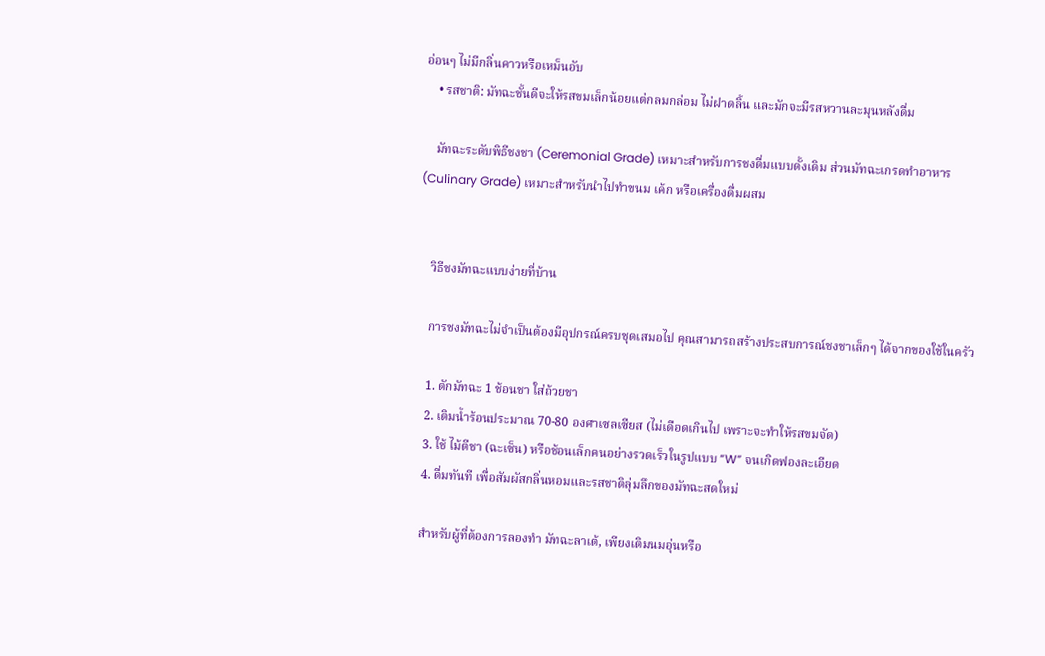อ่อนๆ ไม่มีกลิ่นคาวหรือเหม็นอับ
    • รสชาติ: มัทฉะชั้นดีจะให้รสขมเล็กน้อยแต่กลมกล่อม ไม่ฝาดลิ้น และมักจะมีรสหวานละมุนหลังดื่ม

    มัทฉะระดับพิธีชงชา (Ceremonial Grade) เหมาะสำหรับการชงดื่มแบบดั้งเดิม ส่วนมัทฉะเกรดทำอาหาร (Culinary Grade) เหมาะสำหรับนำไปทำขนม เค้ก หรือเครื่องดื่มผสม


    วิธีชงมัทฉะแบบง่ายที่บ้าน

    การชงมัทฉะไม่จำเป็นต้องมีอุปกรณ์ครบชุดเสมอไป คุณสามารถสร้างประสบการณ์ชงชาเล็กๆ ได้จากของใช้ในครัว

    1. ตักมัทฉะ 1 ช้อนชา ใส่ถ้วยชา
    2. เติมน้ำร้อนประมาณ 70-80 องศาเซลเซียส (ไม่เดือดเกินไป เพราะจะทำให้รสขมจัด)
    3. ใช้ ไม้ตีชา (ฉะเซ็น) หรือช้อนเล็กคนอย่างรวดเร็วในรูปแบบ “W” จนเกิดฟองละเอียด
    4. ดื่มทันที เพื่อสัมผัสกลิ่นหอมและรสชาติลุ่มลึกของมัทฉะสดใหม่

    สำหรับผู้ที่ต้องการลองทำ มัทฉะลาเต้, เพียงเติมนมอุ่นหรือ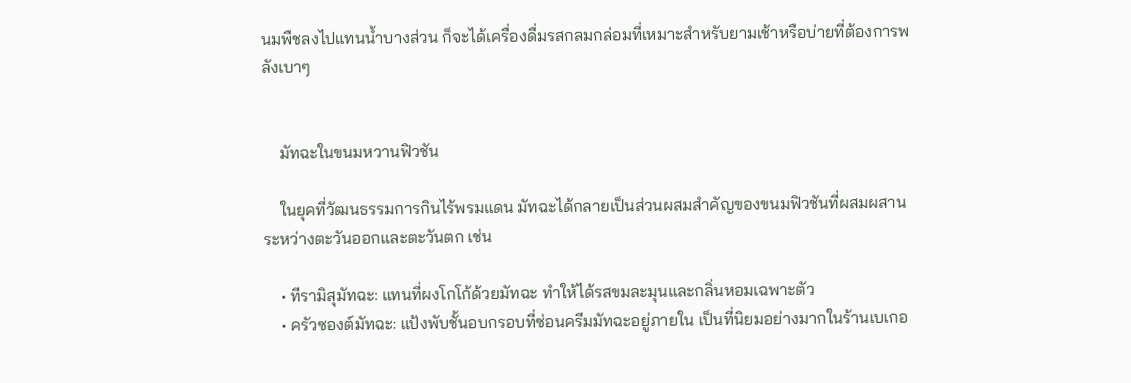นมพืชลงไปแทนน้ำบางส่วน ก็จะได้เครื่องดื่มรสกลมกล่อมที่เหมาะสำหรับยามเช้าหรือบ่ายที่ต้องการพลังเบาๆ


    มัทฉะในขนมหวานฟิวชัน

    ในยุคที่วัฒนธรรมการกินไร้พรมแดน มัทฉะได้กลายเป็นส่วนผสมสำคัญของขนมฟิวชันที่ผสมผสานระหว่างตะวันออกและตะวันตก เช่น

    • ทีรามิสุมัทฉะ: แทนที่ผงโกโก้ด้วยมัทฉะ ทำให้ได้รสขมละมุนและกลิ่นหอมเฉพาะตัว
    • ครัวซองต์มัทฉะ: แป้งพับชั้นอบกรอบที่ซ่อนครีมมัทฉะอยู่ภายใน เป็นที่นิยมอย่างมากในร้านเบเกอ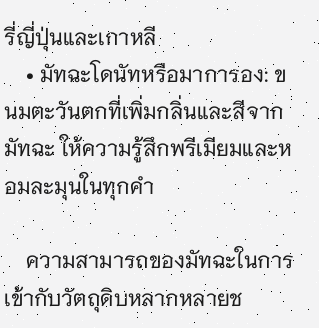รี่ญี่ปุ่นและเกาหลี
    • มัทฉะโดนัทหรือมาการอง: ขนมตะวันตกที่เพิ่มกลิ่นและสีจากมัทฉะ ให้ความรู้สึกพรีเมียมและหอมละมุนในทุกคำ

    ความสามารถของมัทฉะในการเข้ากับวัตถุดิบหลากหลายช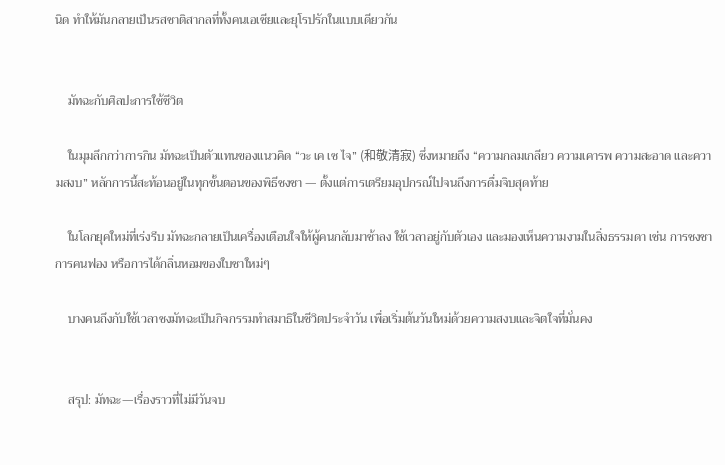นิด ทำให้มันกลายเป็นรสชาติสากลที่ทั้งคนเอเชียและยุโรปรักในแบบเดียวกัน


    มัทฉะกับศิลปะการใช้ชีวิต

    ในมุมลึกกว่าการกิน มัทฉะเป็นตัวแทนของแนวคิด “วะ เค เซ ไจ” (和敬清寂) ซึ่งหมายถึง “ความกลมเกลียว ความเคารพ ความสะอาด และความสงบ” หลักการนี้สะท้อนอยู่ในทุกขั้นตอนของพิธีชงชา — ตั้งแต่การเตรียมอุปกรณ์ไปจนถึงการดื่มจิบสุดท้าย

    ในโลกยุคใหม่ที่เร่งรีบ มัทฉะกลายเป็นเครื่องเตือนใจให้ผู้คนกลับมาช้าลง ใช้เวลาอยู่กับตัวเอง และมองเห็นความงามในสิ่งธรรมดา เช่น การชงชา การคนฟอง หรือการได้กลิ่นหอมของใบชาใหม่ๆ

    บางคนถึงกับใช้เวลาชงมัทฉะเป็นกิจกรรมทำสมาธิในชีวิตประจำวัน เพื่อเริ่มต้นวันใหม่ด้วยความสงบและจิตใจที่มั่นคง


    สรุป: มัทฉะ—เรื่องราวที่ไม่มีวันจบ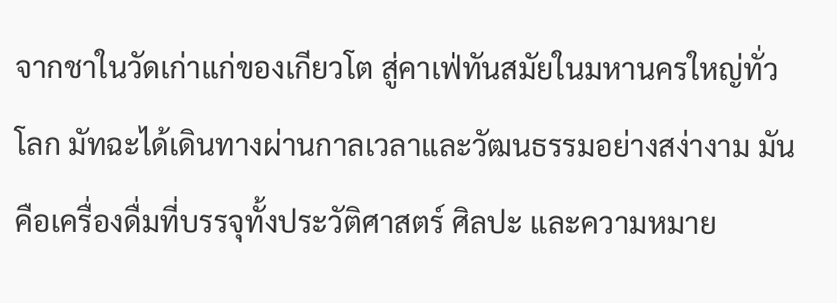จากชาในวัดเก่าแก่ของเกียวโต สู่คาเฟ่ทันสมัยในมหานครใหญ่ทั่วโลก มัทฉะได้เดินทางผ่านกาลเวลาและวัฒนธรรมอย่างสง่างาม มันคือเครื่องดื่มที่บรรจุทั้งประวัติศาสตร์ ศิลปะ และความหมาย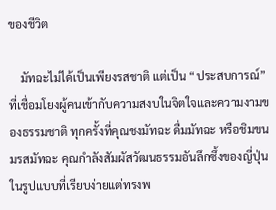ของชีวิต

    มัทฉะไม่ได้เป็นเพียงรสชาติ แต่เป็น “ประสบการณ์” ที่เชื่อมโยงผู้คนเข้ากับความสงบในจิตใจและความงามของธรรมชาติ ทุกครั้งที่คุณชงมัทฉะ ดื่มมัทฉะ หรือชิมขนมรสมัทฉะ คุณกำลังสัมผัสวัฒนธรรมอันลึกซึ้งของญี่ปุ่นในรูปแบบที่เรียบง่ายแต่ทรงพ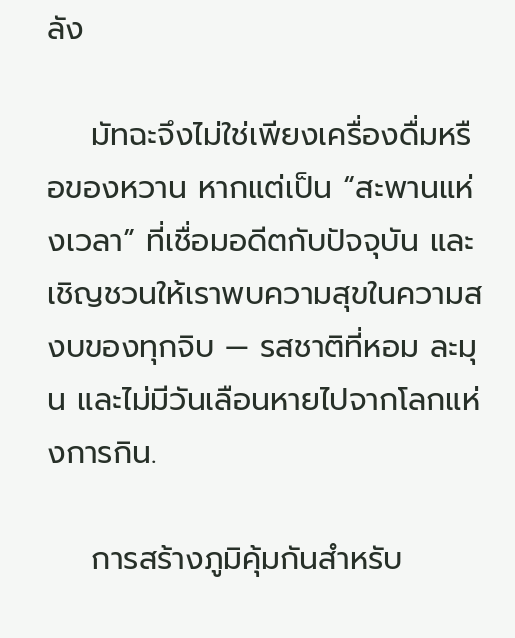ลัง

    มัทฉะจึงไม่ใช่เพียงเครื่องดื่มหรือของหวาน หากแต่เป็น “สะพานแห่งเวลา” ที่เชื่อมอดีตกับปัจจุบัน และเชิญชวนให้เราพบความสุขในความสงบของทุกจิบ — รสชาติที่หอม ละมุน และไม่มีวันเลือนหายไปจากโลกแห่งการกิน.

    การสร้างภูมิคุ้มกันสำหรับ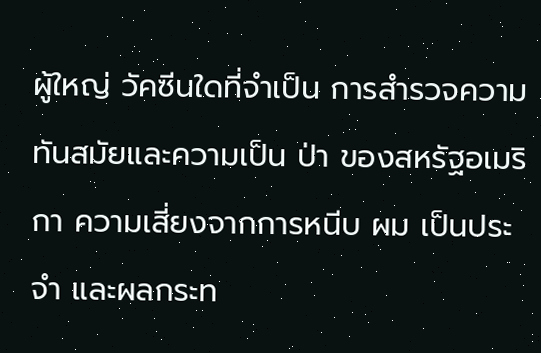ผู้ใหญ่ วัคซีนใดที่จำเป็น การสำรวจความทันสมัยและความเป็น ป่า ของสหรัฐอเมริกา ความเสี่ยงจากการหนีบ ผม เป็นประจำ และผลกระท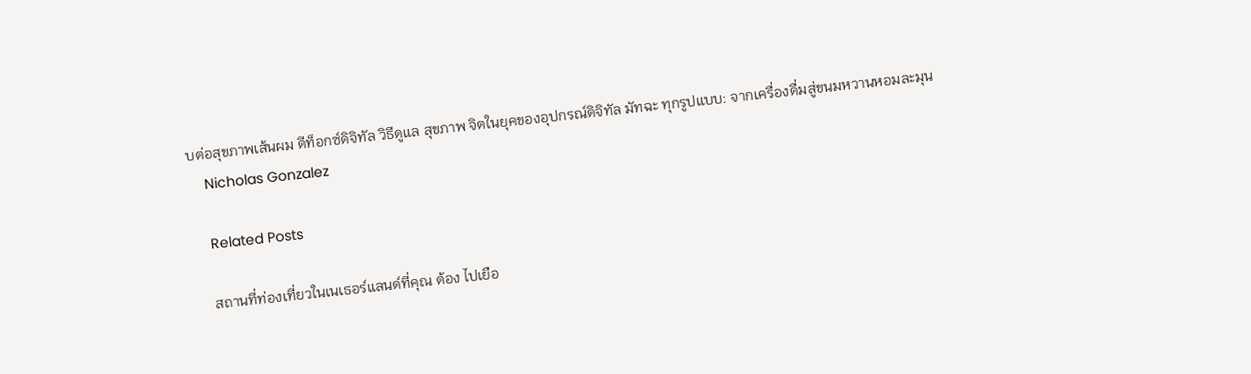บต่อสุขภาพเส้นผม ดีท็อกซ์ดิจิทัล วิธีดูแล สุขภาพ จิตในยุคของอุปกรณ์ดิจิทัล มัทฉะ ทุกรูปแบบ: จากเครื่องดื่มสู่ขนมหวานหอมละมุน
    Nicholas Gonzalez

    Related Posts

    สถานที่ท่องเที่ยวในเนเธอร์แลนด์ที่คุณ ต้อง ไปเยือ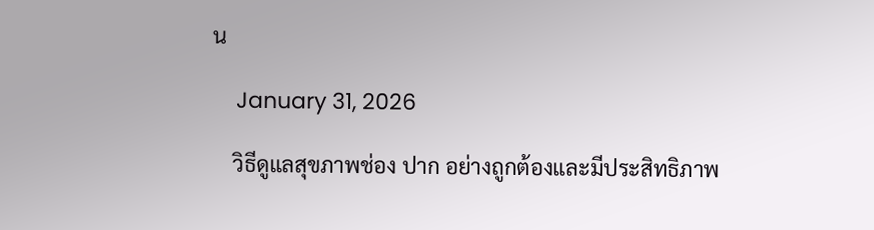น

    January 31, 2026

    วิธีดูแลสุขภาพช่อง ปาก อย่างถูกต้องและมีประสิทธิภาพ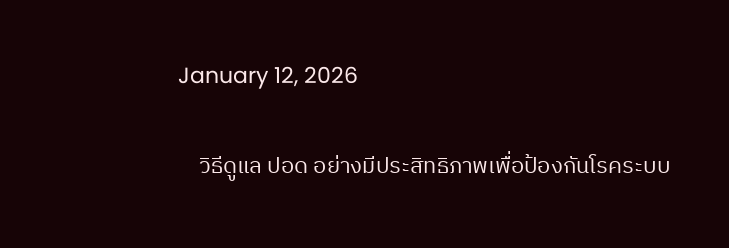January 12, 2026

    วิธีดูแล ปอด อย่างมีประสิทธิภาพเพื่อป้องกันโรคระบบ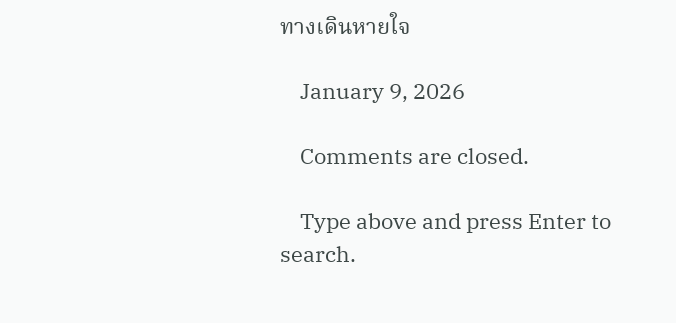ทางเดินหายใจ

    January 9, 2026

    Comments are closed.

    Type above and press Enter to search.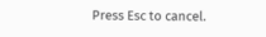Press Esc to cancel.